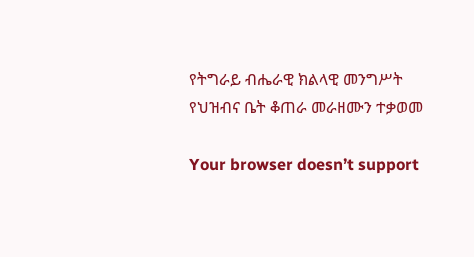የትግራይ ብሔራዊ ክልላዊ መንግሥት የህዝብና ቤት ቆጠራ መራዘሙን ተቃወመ

Your browser doesn’t support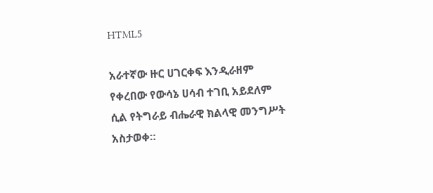HTML5

አራተኛው ዙር ሀገርቀፍ እንዲራዘም የቀረበው የውሳኔ ሀሳብ ተገቢ አይደለም ሲል የትግራይ ብሔራዊ ክልላዊ መንግሥት አስታወቀ።